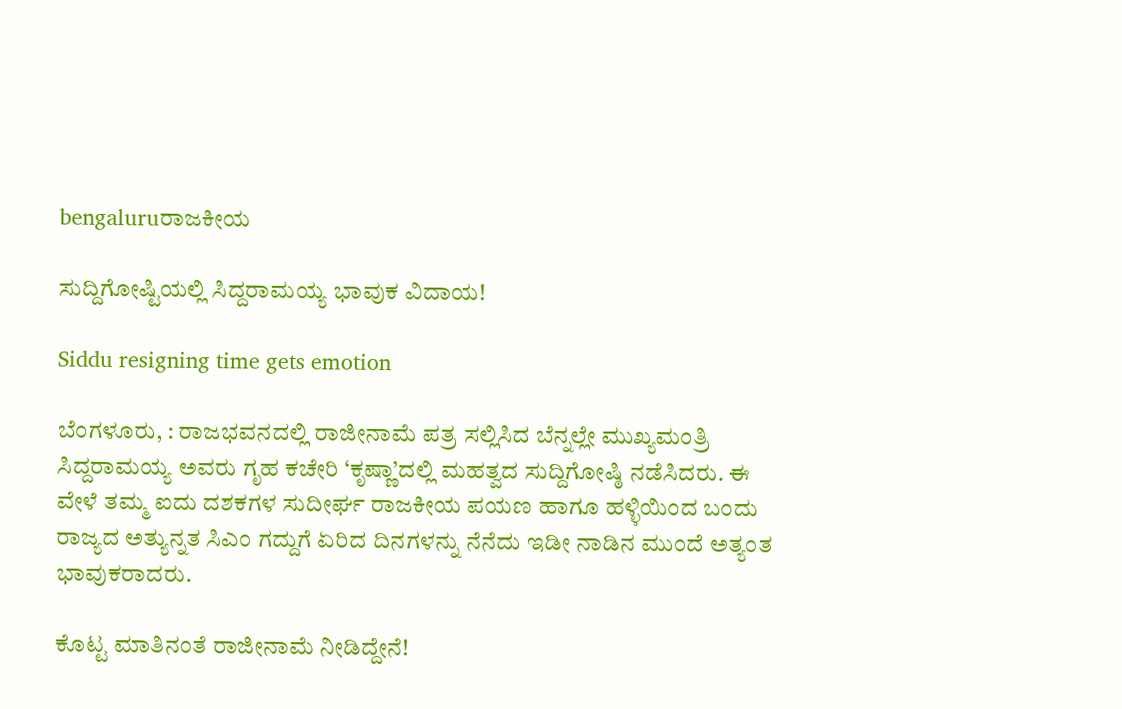bengaluruರಾಜಕೀಯ

ಸುದ್ದಿಗೋಷ್ಟಿಯಲ್ಲಿ ಸಿದ್ದರಾಮಯ್ಯ ಭಾವುಕ ವಿದಾಯ!

Siddu resigning time gets emotion

ಬೆಂಗಳೂರು, : ರಾಜಭವನದಲ್ಲಿ ರಾಜೀನಾಮೆ ಪತ್ರ ಸಲ್ಲಿಸಿದ ಬೆನ್ನಲ್ಲೇ ಮುಖ್ಯಮಂತ್ರಿ ಸಿದ್ದರಾಮಯ್ಯ ಅವರು ಗೃಹ ಕಚೇರಿ ‘ಕೃಷ್ಣಾ’ದಲ್ಲಿ ಮಹತ್ವದ ಸುದ್ದಿಗೋಷ್ಠಿ ನಡೆಸಿದರು. ಈ ವೇಳೆ ತಮ್ಮ ಐದು ದಶಕಗಳ ಸುದೀರ್ಘ ರಾಜಕೀಯ ಪಯಣ ಹಾಗೂ ಹಳ್ಳಿಯಿಂದ ಬಂದು ರಾಜ್ಯದ ಅತ್ಯುನ್ನತ ಸಿಎಂ ಗದ್ದುಗೆ ಏರಿದ ದಿನಗಳನ್ನು ನೆನೆದು ಇಡೀ ನಾಡಿನ ಮುಂದೆ ಅತ್ಯಂತ ಭಾವುಕರಾದರು.

ಕೊಟ್ಟ ಮಾತಿನಂತೆ ರಾಜೀನಾಮೆ ನೀಡಿದ್ದೇನೆ!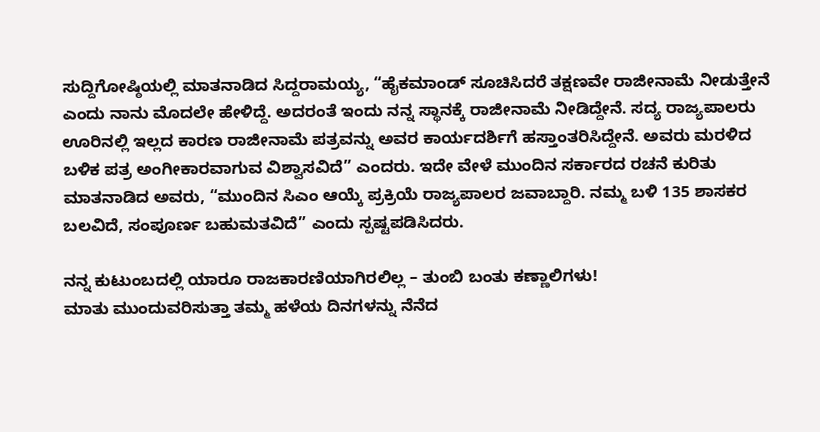ಸುದ್ದಿಗೋಷ್ಠಿಯಲ್ಲಿ ಮಾತನಾಡಿದ ಸಿದ್ದರಾಮಯ್ಯ, “ಹೈಕಮಾಂಡ್ ಸೂಚಿಸಿದರೆ ತಕ್ಷಣವೇ ರಾಜೀನಾಮೆ ನೀಡುತ್ತೇನೆ ಎಂದು ನಾನು ಮೊದಲೇ ಹೇಳಿದ್ದೆ. ಅದರಂತೆ ಇಂದು ನನ್ನ ಸ್ಥಾನಕ್ಕೆ ರಾಜೀನಾಮೆ ನೀಡಿದ್ದೇನೆ. ಸದ್ಯ ರಾಜ್ಯಪಾಲರು ಊರಿನಲ್ಲಿ ಇಲ್ಲದ ಕಾರಣ ರಾಜೀನಾಮೆ ಪತ್ರವನ್ನು ಅವರ ಕಾರ್ಯದರ್ಶಿಗೆ ಹಸ್ತಾಂತರಿಸಿದ್ದೇನೆ. ಅವರು ಮರಳಿದ ಬಳಿಕ ಪತ್ರ ಅಂಗೀಕಾರವಾಗುವ ವಿಶ್ವಾಸವಿದೆ” ಎಂದರು. ಇದೇ ವೇಳೆ ಮುಂದಿನ ಸರ್ಕಾರದ ರಚನೆ ಕುರಿತು ಮಾತನಾಡಿದ ಅವರು, “ಮುಂದಿನ ಸಿಎಂ ಆಯ್ಕೆ ಪ್ರಕ್ರಿಯೆ ರಾಜ್ಯಪಾಲರ ಜವಾಬ್ದಾರಿ. ನಮ್ಮ ಬಳಿ 135 ಶಾಸಕರ ಬಲವಿದೆ, ಸಂಪೂರ್ಣ ಬಹುಮತವಿದೆ” ಎಂದು ಸ್ಪಷ್ಟಪಡಿಸಿದರು.

ನನ್ನ ಕುಟುಂಬದಲ್ಲಿ ಯಾರೂ ರಾಜಕಾರಣಿಯಾಗಿರಲಿಲ್ಲ – ತುಂಬಿ ಬಂತು ಕಣ್ಣಾಲಿಗಳು!
ಮಾತು ಮುಂದುವರಿಸುತ್ತಾ ತಮ್ಮ ಹಳೆಯ ದಿನಗಳನ್ನು ನೆನೆದ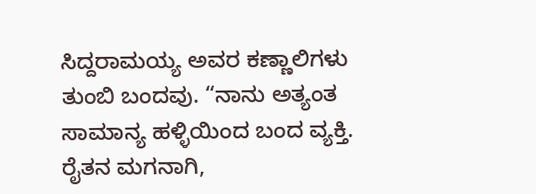ಸಿದ್ದರಾಮಯ್ಯ ಅವರ ಕಣ್ಣಾಲಿಗಳು ತುಂಬಿ ಬಂದವು. “ನಾನು ಅತ್ಯಂತ ಸಾಮಾನ್ಯ ಹಳ್ಳಿಯಿಂದ ಬಂದ ವ್ಯಕ್ತಿ. ರೈತನ ಮಗನಾಗಿ,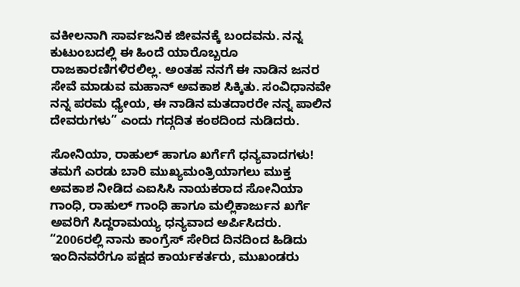ವಕೀಲನಾಗಿ ಸಾರ್ವಜನಿಕ ಜೀವನಕ್ಕೆ ಬಂದವನು. ನನ್ನ ಕುಟುಂಬದಲ್ಲಿ ಈ ಹಿಂದೆ ಯಾರೊಬ್ಬರೂ ರಾಜಕಾರಣಿಗಳಿರಲಿಲ್ಲ. ಅಂತಹ ನನಗೆ ಈ ನಾಡಿನ ಜನರ ಸೇವೆ ಮಾಡುವ ಮಹಾನ್ ಅವಕಾಶ ಸಿಕ್ಕಿತು. ಸಂವಿಧಾನವೇ ನನ್ನ ಪರಮ ಧ್ಯೇಯ, ಈ ನಾಡಿನ ಮತದಾರರೇ ನನ್ನ ಪಾಲಿನ ದೇವರುಗಳು” ಎಂದು ಗದ್ಗದಿತ ಕಂಠದಿಂದ ನುಡಿದರು.

ಸೋನಿಯಾ, ರಾಹುಲ್ ಹಾಗೂ ಖರ್ಗೆಗೆ ಧನ್ಯವಾದಗಳು!
ತಮಗೆ ಎರಡು ಬಾರಿ ಮುಖ್ಯಮಂತ್ರಿಯಾಗಲು ಮುಕ್ತ ಅವಕಾಶ ನೀಡಿದ ಎಐಸಿಸಿ ನಾಯಕರಾದ ಸೋನಿಯಾ ಗಾಂಧಿ, ರಾಹುಲ್ ಗಾಂಧಿ ಹಾಗೂ ಮಲ್ಲಿಕಾರ್ಜುನ ಖರ್ಗೆ ಅವರಿಗೆ ಸಿದ್ದರಾಮಯ್ಯ ಧನ್ಯವಾದ ಅರ್ಪಿಸಿದರು. “2006ರಲ್ಲಿ ನಾನು ಕಾಂಗ್ರೆಸ್ ಸೇರಿದ ದಿನದಿಂದ ಹಿಡಿದು ಇಂದಿನವರೆಗೂ ಪಕ್ಷದ ಕಾರ್ಯಕರ್ತರು, ಮುಖಂಡರು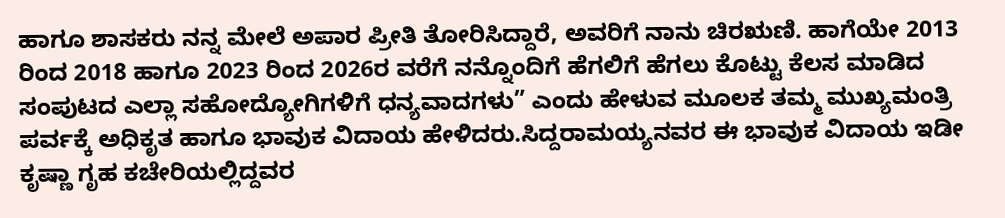ಹಾಗೂ ಶಾಸಕರು ನನ್ನ ಮೇಲೆ ಅಪಾರ ಪ್ರೀತಿ ತೋರಿಸಿದ್ದಾರೆ, ಅವರಿಗೆ ನಾನು ಚಿರಋಣಿ. ಹಾಗೆಯೇ 2013 ರಿಂದ 2018 ಹಾಗೂ 2023 ರಿಂದ 2026ರ ವರೆಗೆ ನನ್ನೊಂದಿಗೆ ಹೆಗಲಿಗೆ ಹೆಗಲು ಕೊಟ್ಟು ಕೆಲಸ ಮಾಡಿದ ಸಂಪುಟದ ಎಲ್ಲಾ ಸಹೋದ್ಯೋಗಿಗಳಿಗೆ ಧನ್ಯವಾದಗಳು” ಎಂದು ಹೇಳುವ ಮೂಲಕ ತಮ್ಮ ಮುಖ್ಯಮಂತ್ರಿ ಪರ್ವಕ್ಕೆ ಅಧಿಕೃತ ಹಾಗೂ ಭಾವುಕ ವಿದಾಯ ಹೇಳಿದರು.ಸಿದ್ದರಾಮಯ್ಯನವರ ಈ ಭಾವುಕ ವಿದಾಯ ಇಡೀ ಕೃಷ್ಣಾ ಗೃಹ ಕಚೇರಿಯಲ್ಲಿದ್ದವರ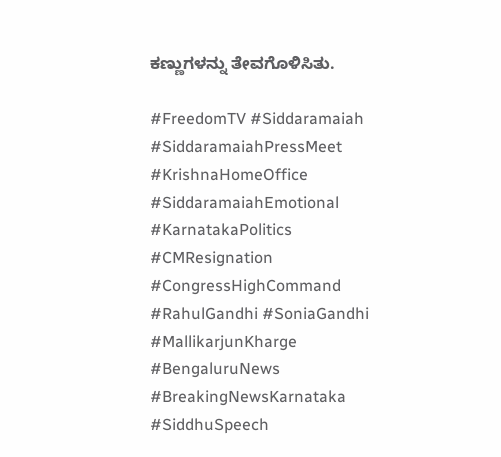ಕಣ್ಣುಗಳನ್ನು ತೇವಗೊಳಿಸಿತು.

#FreedomTV #Siddaramaiah #SiddaramaiahPressMeet #KrishnaHomeOffice #SiddaramaiahEmotional #KarnatakaPolitics #CMResignation #CongressHighCommand #RahulGandhi #SoniaGandhi #MallikarjunKharge #BengaluruNews #BreakingNewsKarnataka #SiddhuSpeech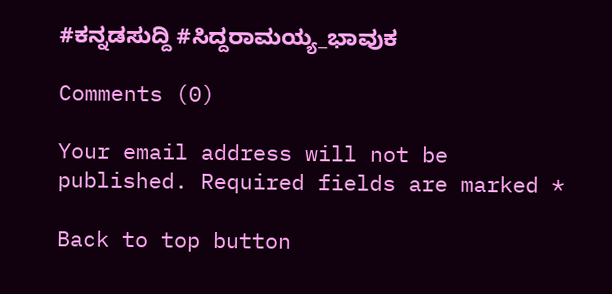#ಕನ್ನಡಸುದ್ದಿ #ಸಿದ್ದರಾಮಯ್ಯ_ಭಾವುಕ

Comments (0)

Your email address will not be published. Required fields are marked *

Back to top button